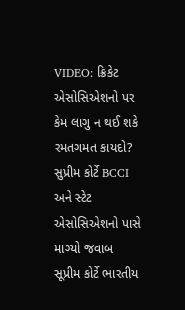VIDEO: ક્રિકેટ એસોસિએશનો પર કેમ લાગુ ન થઈ શકે રમતગમત કાયદો? સુપ્રીમ કોર્ટે BCCI અને સ્ટેટ એસોસિએશનો પાસે માગ્યો જવાબ
સૂપ્રીમ કોર્ટે ભારતીય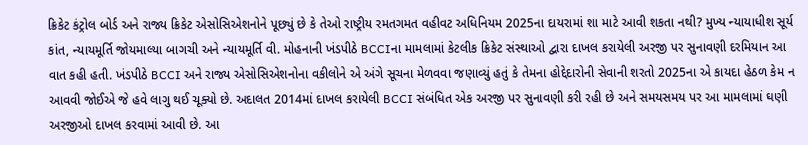ક્રિકેટ કંટ્રોલ બોર્ડ અને રાજ્ય ક્રિકેટ એસોસિએશનોને પૂછ્યું છે કે તેઓ રાષ્ટ્રીય રમતગમત વહીવટ અધિનિયમ 2025ના દાયરામાં શા માટે આવી શકતા નથી? મુખ્ય ન્યાયાધીશ સૂર્ય કાંત, ન્યાયમૂર્તિ જોયમાલ્યા બાગચી અને ન્યાયમૂર્તિ વી. મોહનાની ખંડપીઠે BCCIના મામલામાં કેટલીક ક્રિકેટ સંસ્થાઓ દ્વારા દાખલ કરાયેલી અરજી પર સુનાવણી દરમિયાન આ વાત કહી હતી. ખંડપીઠે BCCI અને રાજ્ય એસોસિએશનોના વકીલોને એ અંગે સૂચના મેળવવા જણાવ્યું હતું કે તેમના હોદ્દેદારોની સેવાની શરતો 2025ના એ કાયદા હેઠળ કેમ ન આવવી જોઈએ જે હવે લાગુ થઈ ચૂક્યો છે. અદાલત 2014માં દાખલ કરાયેલી BCCI સંબંધિત એક અરજી પર સુનાવણી કરી રહી છે અને સમયસમય પર આ મામલામાં ઘણી અરજીઓ દાખલ કરવામાં આવી છે. આ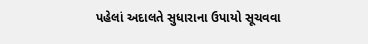પહેલાં અદાલતે સુધારાના ઉપાયો સૂચવવા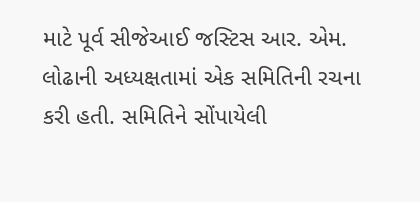માટે પૂર્વ સીજેઆઈ જસ્ટિસ આર. એમ. લોઢાની અધ્યક્ષતામાં એક સમિતિની રચના કરી હતી. સમિતિને સોંપાયેલી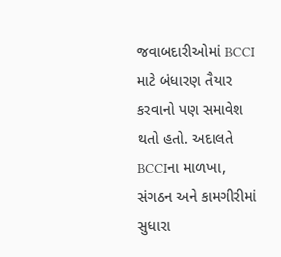જવાબદારીઓમાં BCCI માટે બંધારણ તૈયાર કરવાનો પણ સમાવેશ થતો હતો. અદાલતે BCCIના માળખા, સંગઠન અને કામગીરીમાં સુધારા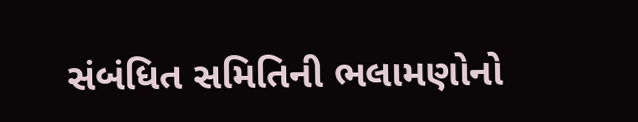સંબંધિત સમિતિની ભલામણોનો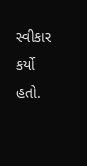સ્વીકાર કર્યો હતો.